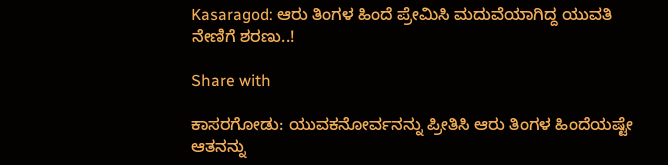Kasaragod: ಆರು ತಿಂಗಳ ಹಿಂದೆ ಪ್ರೇಮಿಸಿ ಮದುವೆಯಾಗಿದ್ದ ಯುವತಿ ನೇಣಿಗೆ ಶರಣು..!

Share with

ಕಾಸರಗೋಡು: ಯುವಕನೋರ್ವನನ್ನು ಪ್ರೀತಿಸಿ ಆರು ತಿಂಗಳ ಹಿಂದೆಯಷ್ಟೇ ಆತನನ್ನು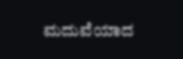ಮದುವೆಯಾದ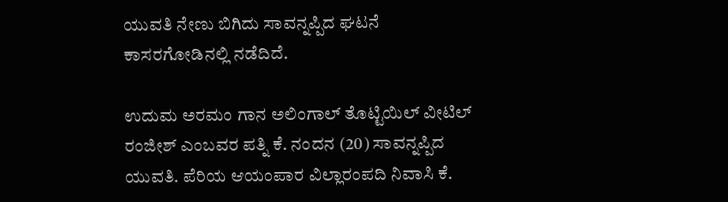ಯುವತಿ ನೇಣು ಬಿಗಿದು ಸಾವನ್ನಪ್ಪಿದ ಘಟನೆ ಕಾಸರಗೋಡಿನಲ್ಲಿ ನಡೆದಿದೆ.

ಉದುಮ ಅರಮಂ ಗಾನ ಅಲಿಂಗಾಲ್ ತೊಟ್ಟಿಯಿಲ್ ವೀಟಿಲ್ ರಂಜೀಶ್ ಎಂಬವರ ಪತ್ನಿ ಕೆ. ನಂದನ (20) ಸಾವನ್ನಪ್ಪಿದ ಯುವತಿ. ಪೆರಿಯ ಆಯಂಪಾರ ವಿಲ್ಲಾರಂಪದಿ ನಿವಾಸಿ ಕೆ.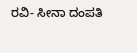ರವಿ- ಸೀನಾ ದಂಪತಿ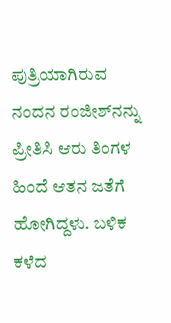ಪುತ್ರಿಯಾಗಿರುವ ನಂದನ ರಂಜೀಶ್‌ನನ್ನು ಪ್ರೀತಿಸಿ ಆರು ತಿಂಗಳ ಹಿಂದೆ ಆತನ ಜತೆಗೆ ಹೋಗಿದ್ದಳು. ಬಳಿಕ ಕಳೆದ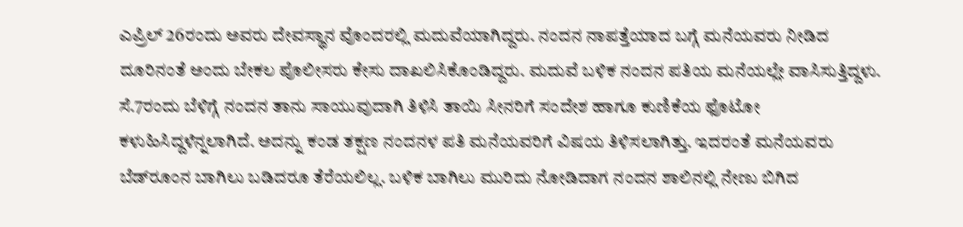ಎಪ್ರಿಲ್‌ 26ರಂದು ಅವರು ದೇವಸ್ಥಾನ ವೊಂದರಲ್ಲಿ ಮದುವೆಯಾಗಿದ್ದರು. ನಂದನ ನಾಪತ್ತೆಯಾದ ಬಗ್ಗೆ ಮನೆಯವರು ನೀಡಿದ ದೂರಿನಂತೆ ಅಂದು ಬೇಕಲ ಪೊಲೀಸರು ಕೇಸು ದಾಖಲಿಸಿಕೊಂಡಿದ್ದರು. ಮದುವೆ ಬಳಿಕ ನಂದನ ಪತಿಯ ಮನೆಯಲ್ಲೇ ವಾಸಿಸುತ್ತಿದ್ದಳು. ಸೆ.7ರಂದು ಬೆಳಿಗ್ಗೆ ನಂದನ ತಾನು ಸಾಯುವುದಾಗಿ ತಿಳಿಸಿ ತಾಯಿ ಸೀನರಿಗೆ ಸಂದೇಶ ಹಾಗೂ ಕುಣಿಕೆಯ ಫೊಟೋ ಕಳುಹಿಸಿದ್ದಳೆನ್ನಲಾಗಿದೆ. ಅದನ್ನು ಕಂಡ ತಕ್ಷಣ ನಂದನಳ ಪತಿ ಮನೆಯವರಿಗೆ ವಿಷಯ ತಿಳಿಸಲಾಗಿತ್ತು. ಇದರಂತೆ ಮನೆಯವರು ಬೆಡ್‌ರೂಂನ ಬಾಗಿಲು ಬಡಿದರೂ ತೆರೆಯಲಿಲ್ಲ. ಬಳಿಕ ಬಾಗಿಲು ಮುರಿದು ನೋಡಿದಾಗ ನಂದನ ಶಾಲಿನಲ್ಲಿ ನೇಣು ಬಿಗಿದ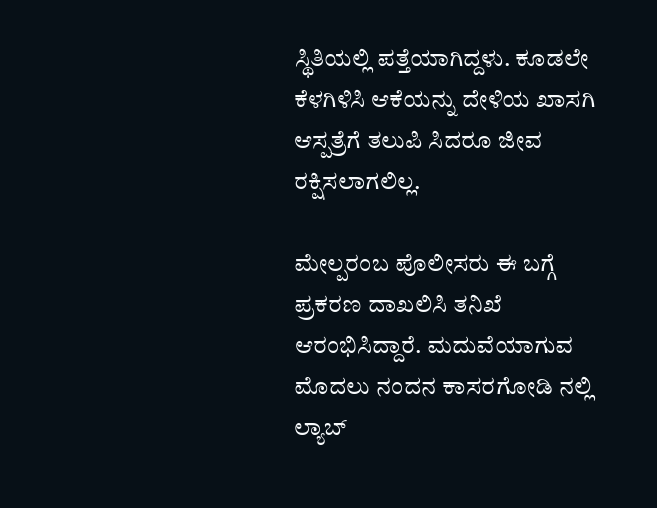ಸ್ಥಿತಿಯಲ್ಲಿ ಪತ್ತೆಯಾಗಿದ್ದಳು. ಕೂಡಲೇ ಕೆಳಗಿಳಿಸಿ ಆಕೆಯನ್ನು ದೇಳಿಯ ಖಾಸಗಿ ಆಸ್ಪತ್ರೆಗೆ ತಲುಪಿ ಸಿದರೂ ಜೀವ ರಕ್ಷಿಸಲಾಗಲಿಲ್ಲ.

ಮೇಲ್ಪರಂಬ ಪೊಲೀಸರು ಈ ಬಗ್ಗೆ ಪ್ರಕರಣ ದಾಖಲಿಸಿ ತನಿಖೆ ಆರಂಭಿಸಿದ್ದಾರೆ. ಮದುವೆಯಾಗುವ ಮೊದಲು ನಂದನ ಕಾಸರಗೋಡಿ ನಲ್ಲಿ ಲ್ಯಾಬ್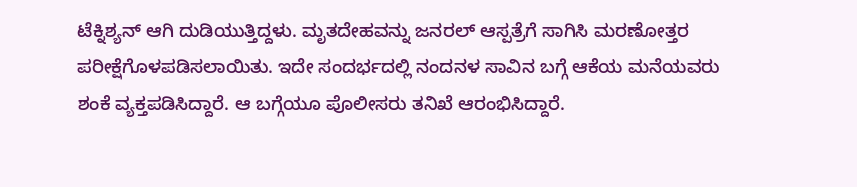ಟೆಕ್ನಿಶ್ಯನ್ ಆಗಿ ದುಡಿಯುತ್ತಿದ್ದಳು. ಮೃತದೇಹವನ್ನು ಜನರಲ್ ಆಸ್ಪತ್ರೆಗೆ ಸಾಗಿಸಿ ಮರಣೋತ್ತರ ಪರೀಕ್ಷೆಗೊಳಪಡಿಸಲಾಯಿತು. ಇದೇ ಸಂದರ್ಭದಲ್ಲಿ ನಂದನಳ ಸಾವಿನ ಬಗ್ಗೆ ಆಕೆಯ ಮನೆಯವರು ಶಂಕೆ ವ್ಯಕ್ತಪಡಿಸಿದ್ದಾರೆ. ಆ ಬಗ್ಗೆಯೂ ಪೊಲೀಸರು ತನಿಖೆ ಆರಂಭಿಸಿದ್ದಾರೆ.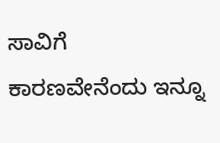ಸಾವಿಗೆ ಕಾರಣವೇನೆಂದು ಇನ್ನೂ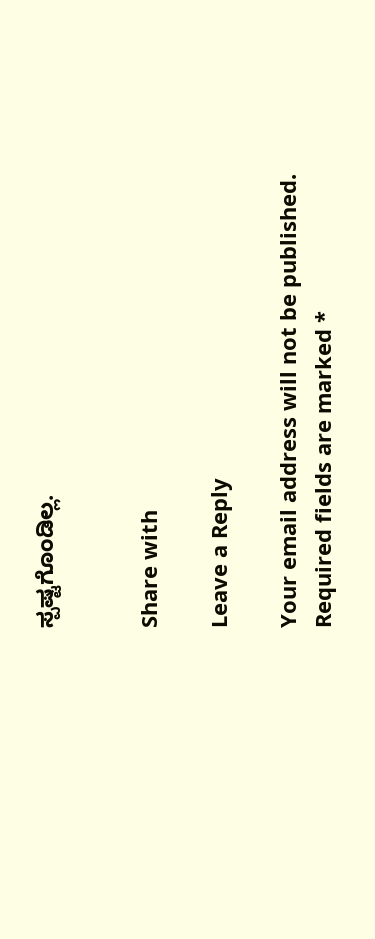ಸ್ಪಷ್ಟಗೊಂಡಿಲ್ಲ.


Share with

Leave a Reply

Your email address will not be published. Required fields are marked *